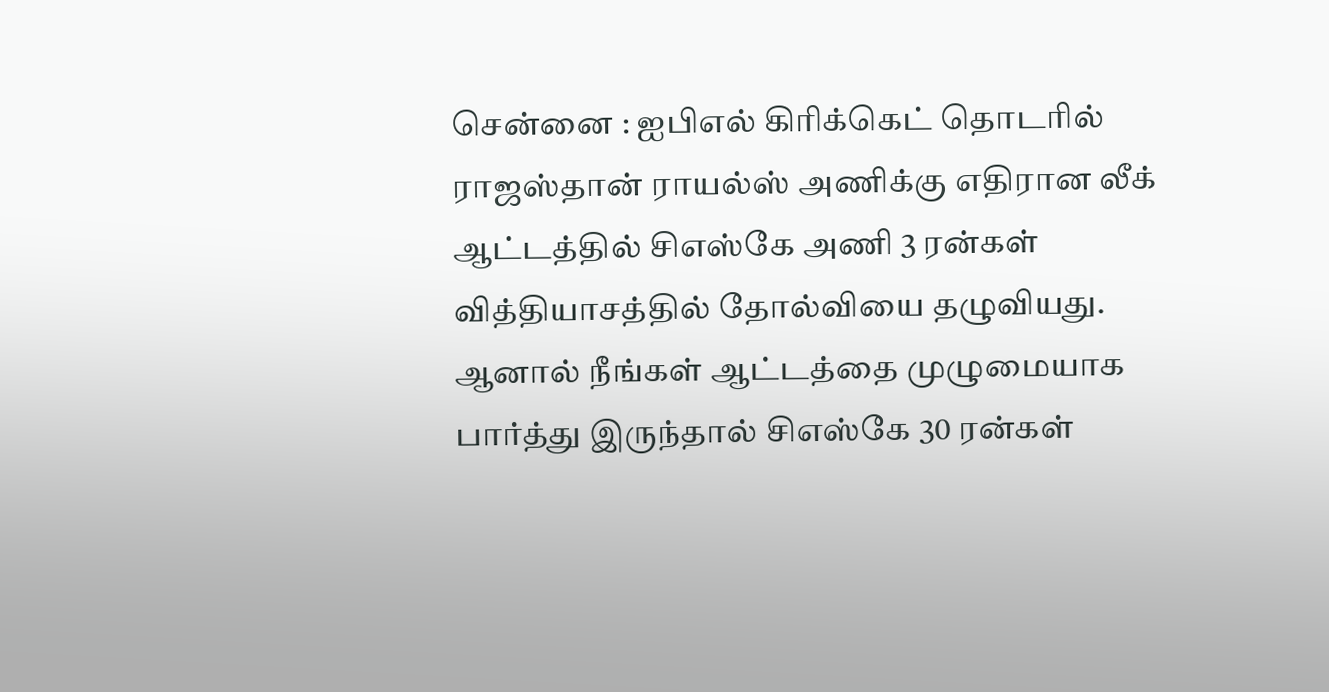சென்னை : ஐபிஎல் கிரிக்கெட் தொடரில் ராஜஸ்தான் ராயல்ஸ் அணிக்கு எதிரான லீக் ஆட்டத்தில் சிஎஸ்கே அணி 3 ரன்கள் வித்தியாசத்தில் தோல்வியை தழுவியது. ஆனால் நீங்கள் ஆட்டத்தை முழுமையாக பார்த்து இருந்தால் சிஎஸ்கே 30 ரன்கள்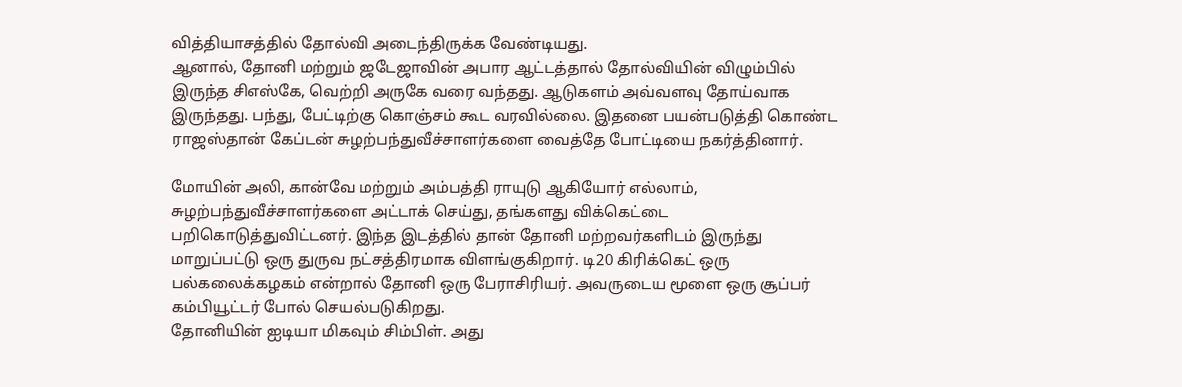வித்தியாசத்தில் தோல்வி அடைந்திருக்க வேண்டியது.
ஆனால், தோனி மற்றும் ஜடேஜாவின் அபார ஆட்டத்தால் தோல்வியின் விழும்பில் இருந்த சிஎஸ்கே, வெற்றி அருகே வரை வந்தது. ஆடுகளம் அவ்வளவு தோய்வாக இருந்தது. பந்து, பேட்டிற்கு கொஞ்சம் கூட வரவில்லை. இதனை பயன்படுத்தி கொண்ட ராஜஸ்தான் கேப்டன் சுழற்பந்துவீச்சாளர்களை வைத்தே போட்டியை நகர்த்தினார்.

மோயின் அலி, கான்வே மற்றும் அம்பத்தி ராயுடு ஆகியோர் எல்லாம், சுழற்பந்துவீச்சாளர்களை அட்டாக் செய்து, தங்களது விக்கெட்டை பறிகொடுத்துவிட்டனர். இந்த இடத்தில் தான் தோனி மற்றவர்களிடம் இருந்து மாறுப்பட்டு ஒரு துருவ நட்சத்திரமாக விளங்குகிறார். டி20 கிரிக்கெட் ஒரு பல்கலைக்கழகம் என்றால் தோனி ஒரு பேராசிரியர். அவருடைய மூளை ஒரு சூப்பர் கம்பியூட்டர் போல் செயல்படுகிறது.
தோனியின் ஐடியா மிகவும் சிம்பிள். அது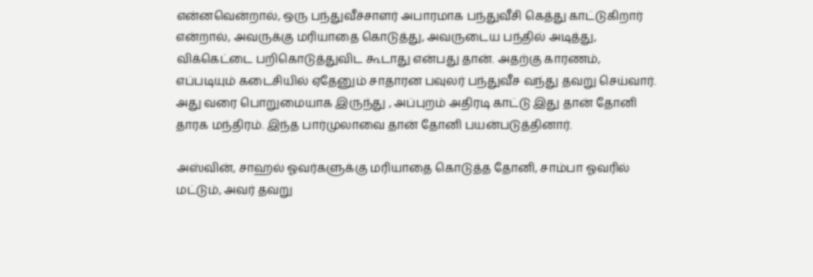என்னவென்றால், ஒரு பந்துவீச்சாளர் அபாரமாக பந்துவீசி கெத்து காட்டுகிறார் என்றால், அவருக்கு மரியாதை கொடுத்து, அவருடைய பந்தில் அடித்து, விக்கெட்டை பறிகொடுத்துவிட கூடாது என்பது தான். அதற்கு காரணம், எப்படியும் கடைசியில் ஏதேனும் சாதாரன பவுலர் பந்துவீச வந்து தவறு செய்வார். அது வரை பொறுமையாக இருந்து , அப்புறம் அதிரடி காட்டு இது தான் தோனி தாரக மந்திரம். இந்த பார்முலாவை தான் தோனி பயன்படுத்தினார்.

அஸ்வின், சாஹல் ஓவர்களுக்கு மரியாதை கொடுத்த தோனி, சாம்பா ஓவரில் மட்டும், அவர் தவறு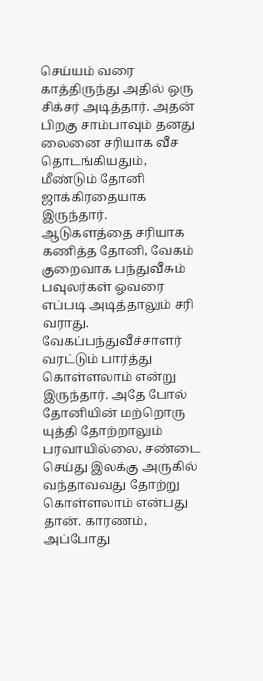செய்யம் வரை காத்திருந்து அதில் ஒரு சிக்சர் அடித்தார். அதன் பிறகு சாம்பாவும் தனது லைனை சரியாக வீச தொடங்கியதும், மீண்டும் தோனி ஜாக்கிரதையாக இருந்தார்.
ஆடுகளத்தை சரியாக கணித்த தோனி, வேகம் குறைவாக பந்துவீசும் பவுலர்கள் ஓவரை எப்படி அடித்தாலும் சரி வராது. வேகப்பந்துவீச்சாளர் வரட்டும் பார்த்து கொள்ளலாம் என்று இருந்தார். அதே போல் தோனியின் மற்றொரு யுத்தி தோற்றாலும் பரவாயில்லை, சண்டை செய்து இலக்கு அருகில் வந்தாவவது தோற்று கொள்ளலாம் என்பது தான். காரணம், அப்போது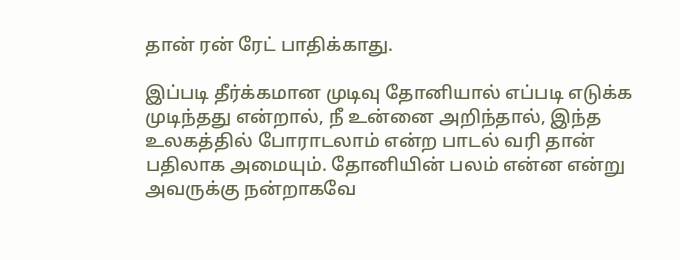தான் ரன் ரேட் பாதிக்காது.

இப்படி தீர்க்கமான முடிவு தோனியால் எப்படி எடுக்க முடிந்தது என்றால், நீ உன்னை அறிந்தால், இந்த உலகத்தில் போராடலாம் என்ற பாடல் வரி தான் பதிலாக அமையும். தோனியின் பலம் என்ன என்று அவருக்கு நன்றாகவே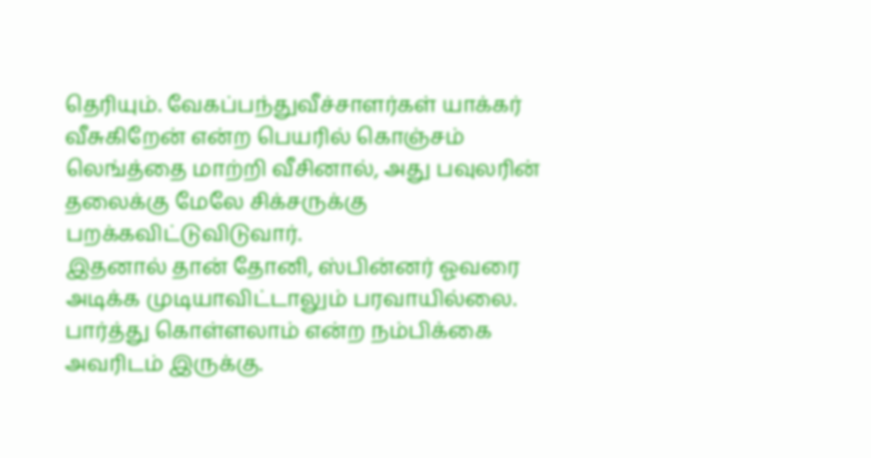தெரியும். வேகப்பந்துவீச்சாளர்கள் யாக்கர் வீசுகிறேன் என்ற பெயரில் கொஞ்சம் லெங்த்தை மாற்றி வீசினால், அது பவுலரின் தலைக்கு மேலே சிக்சருக்கு பறக்கவிட்டுவிடுவார்.
இதனால் தான் தோனி, ஸ்பின்னர் ஓவரை அடிக்க முடியாவிட்டாலும் பரவாயில்லை. பார்த்து கொள்ளலாம் என்ற நம்பிக்கை அவரிடம் இருக்கு.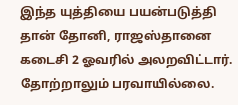இந்த யுத்தியை பயன்படுத்தி தான் தோனி, ராஜஸ்தானை கடைசி 2 ஓவரில் அலறவிட்டார். தோற்றாலும் பரவாயில்லை.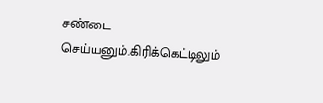சண்டை செய்யனும்.கிரிக்கெட்டிலும்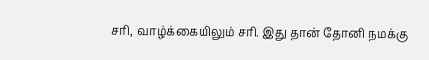சரி, வாழ்க்கையிலும் சரி. இது தான் தோனி நமக்கு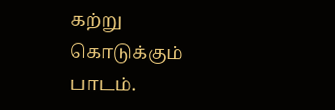கற்று கொடுக்கும் பாடம்.